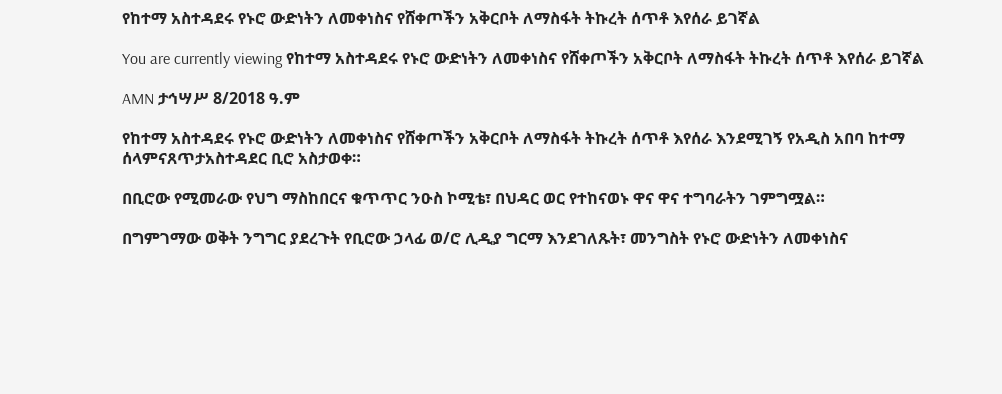የከተማ አስተዳደሩ የኑሮ ውድነትን ለመቀነስና የሸቀጦችን አቅርቦት ለማስፋት ትኩረት ሰጥቶ እየሰራ ይገኛል

You are currently viewing የከተማ አስተዳደሩ የኑሮ ውድነትን ለመቀነስና የሸቀጦችን አቅርቦት ለማስፋት ትኩረት ሰጥቶ እየሰራ ይገኛል

AMN ታኅሣሥ 8/2018 ዓ.ም

የከተማ አስተዳደሩ የኑሮ ውድነትን ለመቀነስና የሸቀጦችን አቅርቦት ለማስፋት ትኩረት ሰጥቶ እየሰራ እንደሚገኝ የአዲስ አበባ ከተማ ሰላምናጸጥታአስተዳደር ቢሮ አስታወቀ።

በቢሮው የሚመራው የህግ ማስከበርና ቁጥጥር ንዑስ ኮሚቴ፣ በህዳር ወር የተከናወኑ ዋና ዋና ተግባራትን ገምግሟል።

በግምገማው ወቅት ንግግር ያደረጉት የቢሮው ኃላፊ ወ/ሮ ሊዲያ ግርማ እንደገለጹት፣ መንግስት የኑሮ ውድነትን ለመቀነስና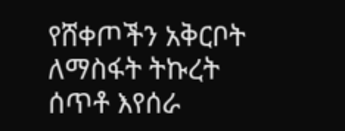የሸቀጦችን አቅርቦት ለማስፋት ትኩረት ሰጥቶ እየሰራ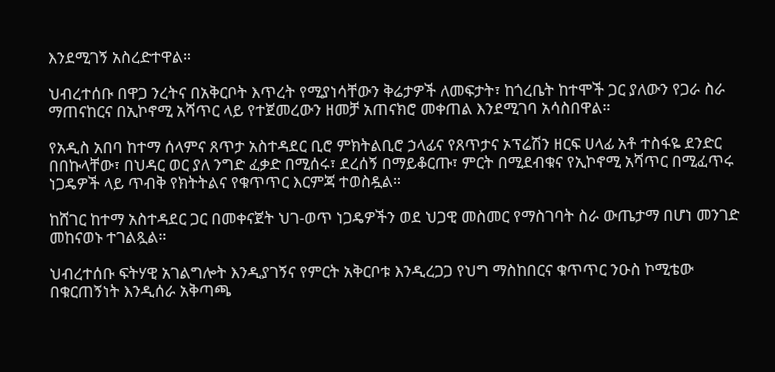እንደሚገኝ አስረድተዋል።

ህብረተሰቡ በዋጋ ንረትና በአቅርቦት እጥረት የሚያነሳቸውን ቅሬታዎች ለመፍታት፣ ከጎረቤት ከተሞች ጋር ያለውን የጋራ ስራ ማጠናከርና በኢኮኖሚ አሻጥር ላይ የተጀመረውን ዘመቻ አጠናክሮ መቀጠል እንደሚገባ አሳስበዋል።

የአዲስ አበባ ከተማ ሰላምና ጸጥታ አስተዳደር ቢሮ ምክትልቢሮ ኃላፊና የጸጥታና ኦፕሬሽን ዘርፍ ሀላፊ አቶ ተስፋዬ ደንድር በበኩላቸው፣ በህዳር ወር ያለ ንግድ ፈቃድ በሚሰሩ፣ ደረሰኝ በማይቆርጡ፣ ምርት በሚደብቁና የኢኮኖሚ አሻጥር በሚፈጥሩ ነጋዴዎች ላይ ጥብቅ የክትትልና የቁጥጥር እርምጃ ተወስዷል።

ከሸገር ከተማ አስተዳደር ጋር በመቀናጀት ህገ-ወጥ ነጋዴዎችን ወደ ህጋዊ መስመር የማስገባት ስራ ውጤታማ በሆነ መንገድ መከናወኑ ተገልጿል።

ህብረተሰቡ ፍትሃዊ አገልግሎት እንዲያገኝና የምርት አቅርቦቱ እንዲረጋጋ የህግ ማስከበርና ቁጥጥር ንዑስ ኮሚቴው በቁርጠኝነት እንዲሰራ አቅጣጫ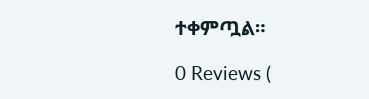ተቀምጧል።

0 Reviews (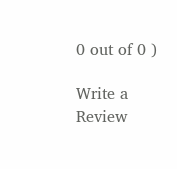0 out of 0 )

Write a Review